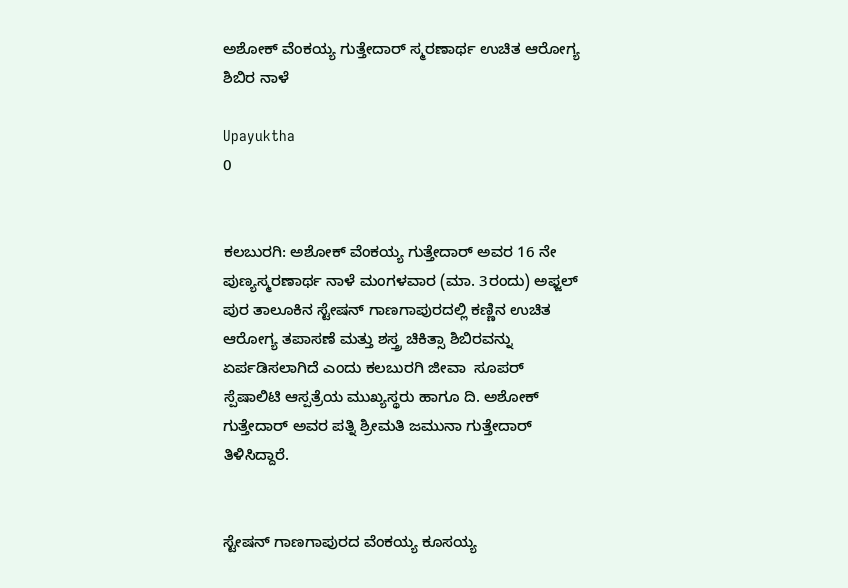ಅಶೋಕ್ ವೆಂಕಯ್ಯ ಗುತ್ತೇದಾರ್ ಸ್ಮರಣಾರ್ಥ ಉಚಿತ ಆರೋಗ್ಯ ಶಿಬಿರ ನಾಳೆ

Upayuktha
0


ಕಲಬುರಗಿ: ಅಶೋಕ್ ವೆಂಕಯ್ಯ ಗುತ್ತೇದಾರ್ ಅವರ 16 ನೇ ಪುಣ್ಯಸ್ಮರಣಾರ್ಥ ನಾಳೆ ಮಂಗಳವಾರ (ಮಾ. 3ರಂದು) ಅಫ್ಜಲ್ ಪುರ ತಾಲೂಕಿನ ಸ್ಟೇಷನ್ ಗಾಣಗಾಪುರದಲ್ಲಿ ಕಣ್ಣಿನ ಉಚಿತ ಆರೋಗ್ಯ ತಪಾಸಣೆ ಮತ್ತು ಶಸ್ತ್ರ ಚಿಕಿತ್ಸಾ ಶಿಬಿರವನ್ನು ಏರ್ಪಡಿಸಲಾಗಿದೆ ಎಂದು ಕಲಬುರಗಿ ಜೀವಾ  ಸೂಪರ್ ಸ್ಪೆಷಾಲಿಟಿ ಆಸ್ಪತ್ರೆಯ ಮುಖ್ಯಸ್ಥರು ಹಾಗೂ ದಿ. ಅಶೋಕ್ ಗುತ್ತೇದಾರ್ ಅವರ ಪತ್ನಿ ಶ್ರೀಮತಿ ಜಮುನಾ ಗುತ್ತೇದಾರ್ ತಿಳಿಸಿದ್ದಾರೆ.


ಸ್ಟೇಷನ್ ಗಾಣಗಾಪುರದ ವೆಂಕಯ್ಯ ಕೂಸಯ್ಯ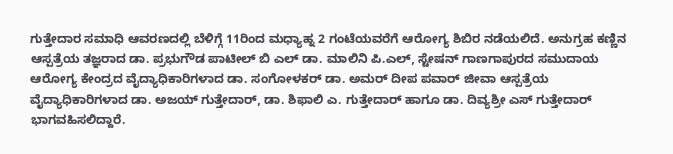ಗುತ್ತೇದಾರ ಸಮಾಧಿ ಆವರಣದಲ್ಲಿ ಬೆಳಿಗ್ಗೆ 11ರಿಂದ ಮಧ್ಯಾಹ್ನ 2 ಗಂಟೆಯವರೆಗೆ ಆರೋಗ್ಯ ಶಿಬಿರ ನಡೆಯಲಿದೆ. ಅನುಗ್ರಹ ಕಣ್ಣಿನ ಆಸ್ಪತ್ರೆಯ ತಜ್ಞರಾದ ಡಾ. ಪ್ರಭುಗೌಡ ಪಾಟೀಲ್ ಬಿ ಎಲ್ ಡಾ. ಮಾಲಿನಿ ಪಿ.ಎಲ್, ಸ್ಟೇಷನ್ ಗಾಣಗಾಪುರದ ಸಮುದಾಯ ಆರೋಗ್ಯ ಕೇಂದ್ರದ ವೈದ್ಯಾಧಿಕಾರಿಗಳಾದ ಡಾ. ಸಂಗೋಳಕರ್ ಡಾ. ಅಮರ್ ದೀಪ ಪವಾರ್ ಜೀವಾ ಆಸ್ಪತ್ರೆಯ ವೈದ್ಯಾಧಿಕಾರಿಗಳಾದ ಡಾ. ಅಜಯ್ ಗುತ್ತೇದಾರ್, ಡಾ. ಶಿಫಾಲಿ ಎ. ಗುತ್ತೇದಾರ್ ಹಾಗೂ ಡಾ. ದಿವ್ಯಶ್ರೀ ಎಸ್ ಗುತ್ತೇದಾರ್ ಭಾಗವಹಿಸಲಿದ್ದಾರೆ.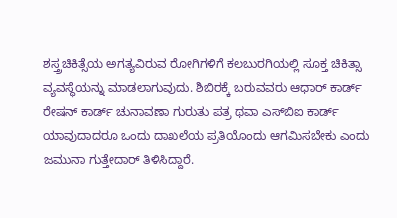ಶಸ್ತ್ರಚಿಕಿತ್ಸೆಯ ಅಗತ್ಯವಿರುವ ರೋಗಿಗಳಿಗೆ ಕಲಬುರಗಿಯಲ್ಲಿ ಸೂಕ್ತ ಚಿಕಿತ್ಸಾ ವ್ಯವಸ್ಥೆಯನ್ನು ಮಾಡಲಾಗುವುದು. ಶಿಬಿರಕ್ಕೆ ಬರುವವರು ಆಧಾರ್ ಕಾರ್ಡ್ ರೇಷನ್ ಕಾರ್ಡ್ ಚುನಾವಣಾ ಗುರುತು ಪತ್ರ ಥವಾ ಎಸ್‌ಬಿಐ ಕಾರ್ಡ್ ಯಾವುದಾದರೂ ಒಂದು ದಾಖಲೆಯ ಪ್ರತಿಯೊಂದು ಆಗಮಿಸಬೇಕು ಎಂದು ಜಮುನಾ ಗುತ್ತೇದಾರ್ ತಿಳಿಸಿದ್ದಾರೆ.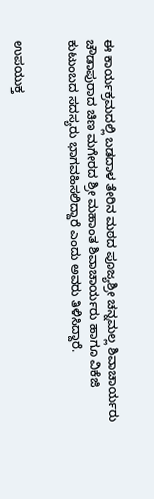ಈ ಕಾರ್ಯಕ್ರಮದಲ್ಲಿ ಬಡದಾಳ ತೇರಿನ ಮಠದ ಪೂಜ್ಯಶ್ರೀ ಚನ್ನಮಲ್ಲ ಶಿವಾಚಾರ್ಯರು ಚೌಡಾಪುರಾದ ಚಿಣ ಮಗೇರದ ಶ್ರೀ ಮಹಾಂತ ಶಿವಾಚಾರ್ಯರು ಹಾಗೂ ವಿಕೆಜಿ ಕುಟುಂಬದ ಸದಸ್ಯರು ಭಾಗವಹಿಸಲಿದ್ದಾರೆ ಎಂದು ಅವರು ತಿಳಿಸಿದ್ದಾರೆ.


ಉಪಯುಕ್ತ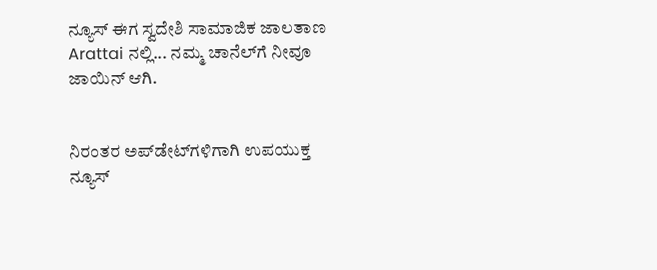ನ್ಯೂಸ್ ಈಗ ಸ್ವದೇಶಿ ಸಾಮಾಜಿಕ ಜಾಲತಾಣ Arattai ನಲ್ಲಿ... ನಮ್ಮ ಚಾನೆಲ್‌ಗೆ ನೀವೂ ಜಾಯಿನ್ ಆಗಿ.


ನಿರಂತರ ಅಪ್‌ಡೇಟ್‌ಗಳಿಗಾಗಿ ಉಪಯುಕ್ತ ನ್ಯೂಸ್‌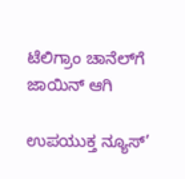ಟೆಲಿಗ್ರಾಂ ಚಾನೆಲ್‌ಗೆ ಜಾಯಿನ್‌ ಆಗಿ

ಉಪಯುಕ್ತ ನ್ಯೂಸ್‌’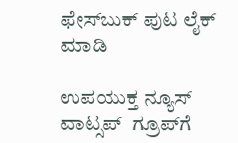ಫೇಸ್‌ಬುಕ್ ಪುಟ ಲೈಕ್ ಮಾಡಿ

ಉಪಯುಕ್ತ ನ್ಯೂಸ್‌ ವಾಟ್ಸಪ್‌  ಗ್ರೂಪ್‌ಗೆ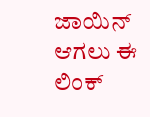ಜಾಯಿನ್ ಆಗಲು ಈ ಲಿಂಕ್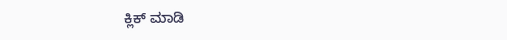ಕ್ಲಿಕ್ ಮಾಡಿ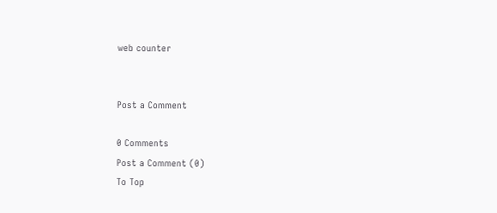web counter


Post a Comment

0 Comments
Post a Comment (0)
To Top